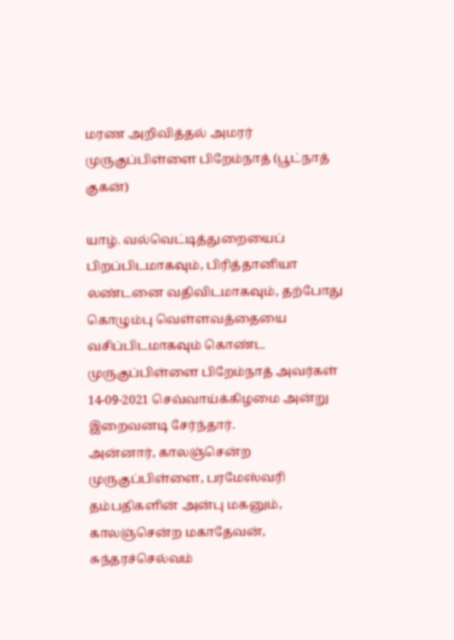மரண அறிவித்தல் அமரர் முருகுப்பிள்ளை பிறேம்நாத் (பூட்நாத் குகன்)

யாழ். வல்வெட்டித்துறையைப் பிறப்பிடமாகவும், பிரித்தானியா லண்டனை வதிவிடமாகவும், தற்போது கொழும்பு வெள்ளவத்தையை வசிப்பிடமாகவும் கொண்ட முருகுப்பிள்ளை பிறேம்நாத் அவர்கள் 14-09-2021 செவ்வாய்க்கிழமை அன்று இறைவனடி சேர்ந்தார்.
அன்னார், காலஞ்சென்ற முருகுப்பிள்ளை, பரமேஸ்வரி தம்பதிகளின் அன்பு மகனும், காலஞ்சென்ற மகாதேவன், சுந்தரச்செல்வம்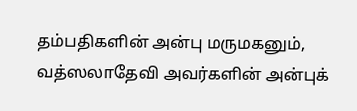தம்பதிகளின் அன்பு மருமகனும்,
வத்ஸலாதேவி அவர்களின் அன்புக்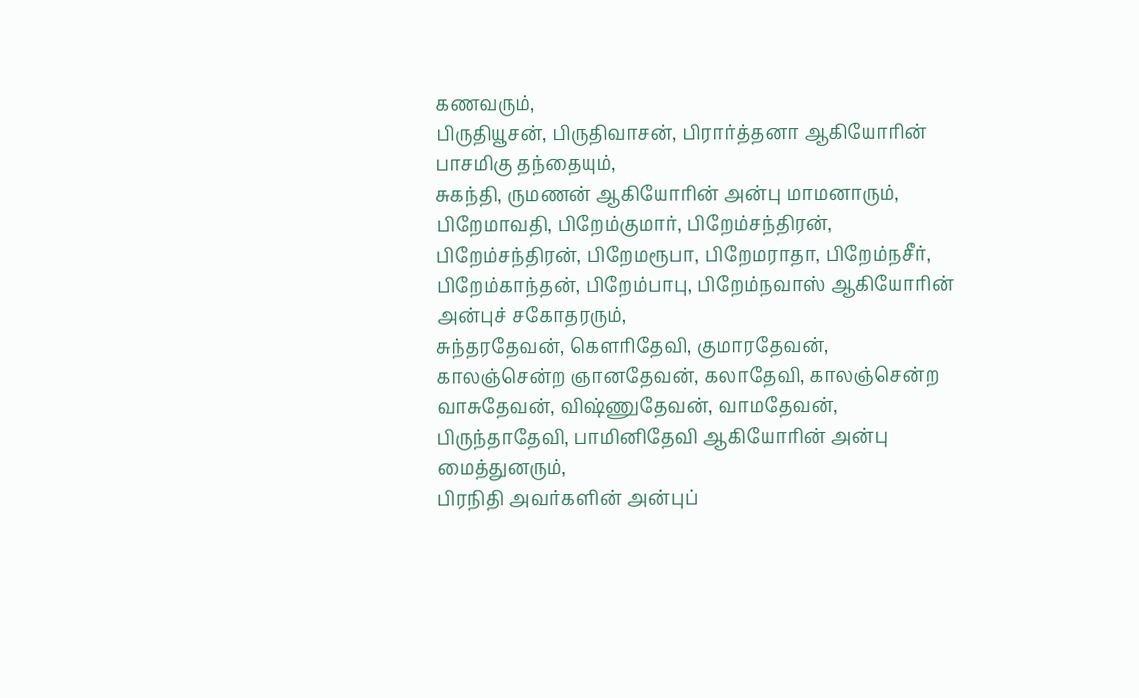கணவரும்,
பிருதியூசன், பிருதிவாசன், பிரார்த்தனா ஆகியோரின் பாசமிகு தந்தையும்,
சுகந்தி, ருமணன் ஆகியோரின் அன்பு மாமனாரும்,
பிறேமாவதி, பிறேம்குமார், பிறேம்சந்திரன், பிறேம்சந்திரன், பிறேமரூபா, பிறேமராதா, பிறேம்நசீர், பிறேம்காந்தன், பிறேம்பாபு, பிறேம்நவாஸ் ஆகியோரின் அன்புச் சகோதரரும்,
சுந்தரதேவன், கெளரிதேவி, குமாரதேவன், காலஞ்சென்ற ஞானதேவன், கலாதேவி, காலஞ்சென்ற வாசுதேவன், விஷ்ணுதேவன், வாமதேவன், பிருந்தாதேவி, பாமினிதேவி ஆகியோரின் அன்பு மைத்துனரும்,
பிரநிதி அவர்களின் அன்புப்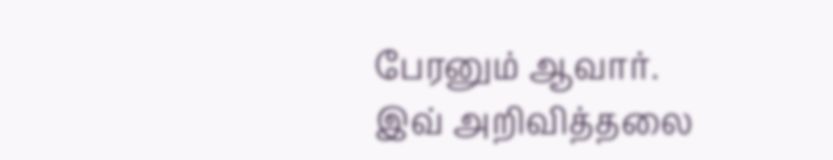பேரனும் ஆவார்.
இவ் அறிவித்தலை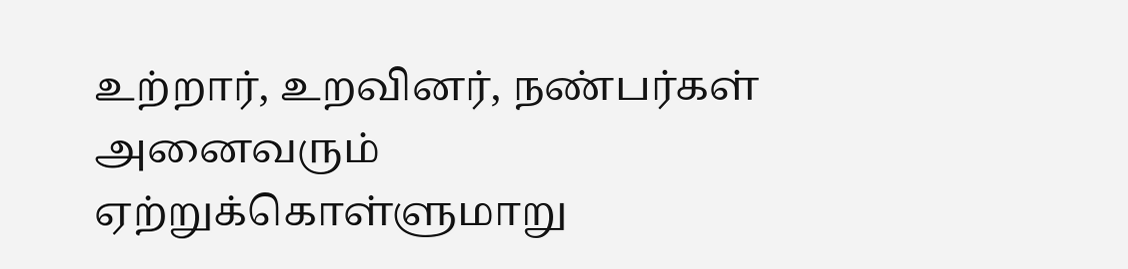உற்றார், உறவினர், நண்பர்கள் அனைவரும் ஏற்றுக்கொள்ளுமாறு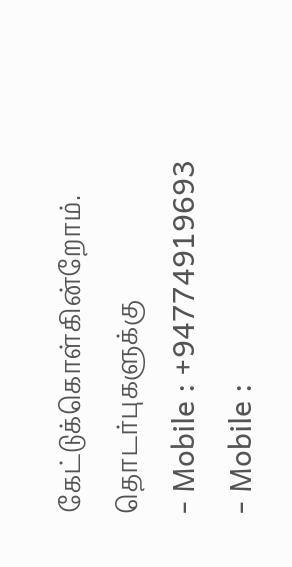கேட்டுக்கொள்கின்றோம்.
தொடர்புகளுக்கு
- Mobile : +94774919693
- Mobile :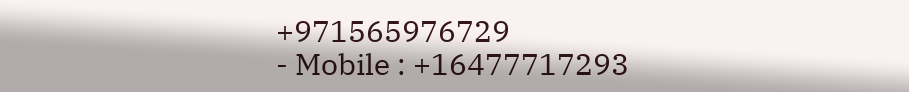+971565976729
- Mobile : +16477717293